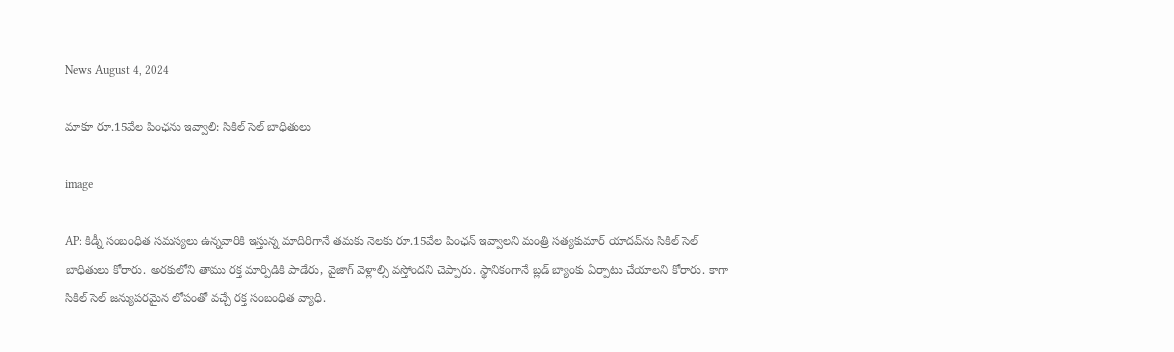News August 4, 2024

మాకూ రూ.15వేల పింఛను ఇవ్వాలి: సికిల్ సెల్ బాధితులు

image

AP: కిడ్నీ సంబంధిత సమస్యలు ఉన్నవారికి ఇస్తున్న మాదిరిగానే తమకు నెలకు రూ.15వేల పింఛన్ ఇవ్వాలని మంత్రి సత్యకుమార్ యాదవ్‌ను సికిల్ సెల్ బాధితులు కోరారు. అరకులోని తాము రక్త మార్పిడికి పాడేరు, వైజాగ్ వెళ్లాల్సి వస్తోందని చెప్పారు. స్థానికంగానే బ్లడ్ బ్యాంకు ఏర్పాటు చేయాలని కోరారు. కాగా సికిల్ సెల్ జన్యుపరమైన లోపంతో వచ్చే రక్త సంబంధిత వ్యాధి.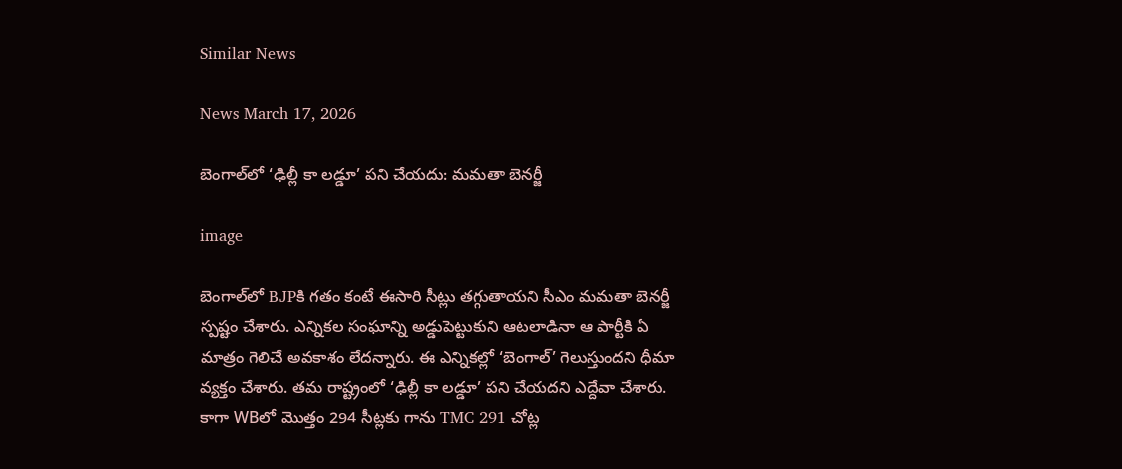Similar News

News March 17, 2026

బెంగాల్‌లో ‘ఢిల్లీ కా లడ్డూ’ పని చేయదు: మమతా బెనర్జీ

image

బెంగాల్‌లో BJPకి గతం కంటే ఈసారి సీట్లు తగ్గుతాయని సీఎం మమతా బెనర్జీ స్పష్టం చేశారు. ఎన్నికల సంఘాన్ని అడ్డుపెట్టుకుని ఆటలాడినా ఆ పార్టీకి ఏ మాత్రం గెలిచే అవకాశం లేదన్నారు. ఈ ఎన్నికల్లో ‘బెంగాల్’ గెలుస్తుందని ధీమా వ్యక్తం చేశారు. తమ రాష్ట్రంలో ‘ఢిల్లీ కా లడ్డూ’ పని చేయదని ఎద్దేవా చేశారు. కాగా WBలో మొత్తం 294 సీట్లకు గాను TMC 291 చోట్ల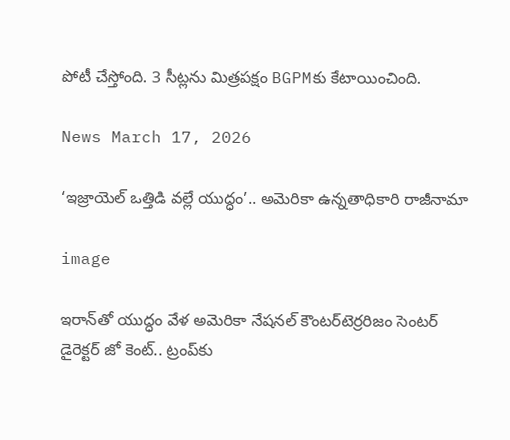పోటీ చేస్తోంది. 3 సీట్లను మిత్రపక్షం BGPMకు కేటాయించింది.

News March 17, 2026

‘ఇజ్రాయెల్ ఒత్తిడి వల్లే యుద్ధం’.. అమెరికా ఉన్నతాధికారి రాజీనామా

image

ఇరాన్‌తో యుద్ధం వేళ అమెరికా నేషనల్ కౌంటర్‌టెర్రరిజం సెంటర్ డైరెక్టర్ జో కెంట్.. ట్రంప్‌కు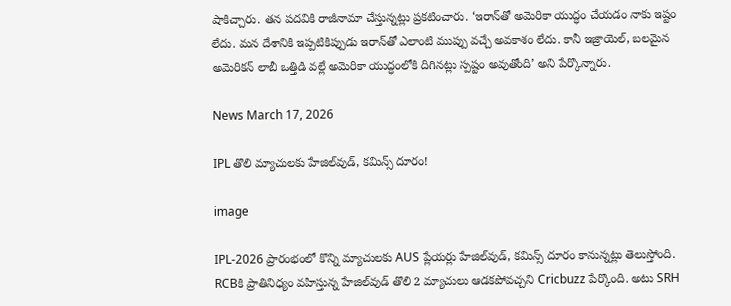షాకిచ్చారు. తన పదవికి రాజీనామా చేస్తున్నట్లు ప్రకటించారు. ‘ఇరాన్‌తో అమెరికా యుద్ధం చేయడం నాకు ఇష్టం లేదు. మన దేశానికి ఇప్పటికిప్పుడు ఇరాన్‌తో ఎలాంటి ముప్పు వచ్చే అవకాశం లేదు. కానీ ఇజ్రాయెల్, బలమైన అమెరికన్ లాబీ ఒత్తిడి వల్లే అమెరికా యుద్ధంలోకి దిగినట్లు స్పష్టం అవుతోంది’ అని పేర్కొన్నారు.

News March 17, 2026

IPL తొలి మ్యాచులకు హేజిల్‌వుడ్, కమిన్స్ దూరం!

image

IPL-2026 ప్రారంభంలో కొన్ని మ్యాచులకు AUS ప్లేయర్లు హేజిల్‌వుడ్, కమిన్స్ దూరం కానున్నట్లు తెలుస్తోంది. RCBకి ప్రాతినిధ్యం వహిస్తున్న హేజిల్‌వుడ్ తొలి 2 మ్యాచులు ఆడకపోవచ్చని Cricbuzz పేర్కొంది. అటు SRH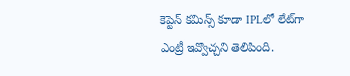కెప్టెన్ కమిన్స్ కూడా IPLలో లేట్‌గా ఎంట్రీ ఇవ్వొచ్చని తెలిపింది.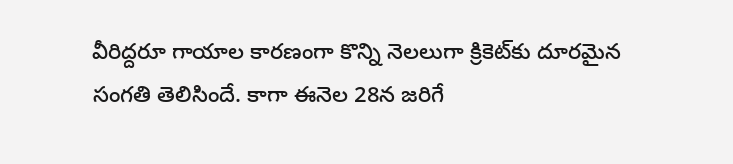వీరిద్దరూ గాయాల కారణంగా కొన్ని నెలలుగా క్రికెట్‌కు దూరమైన సంగతి తెలిసిందే. కాగా ఈనెల 28న జరిగే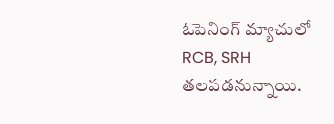ఓపెనింగ్ మ్యాచులో RCB, SRH తలపడనున్నాయి.